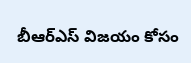బీఆర్ఎస్ విజయం కోసం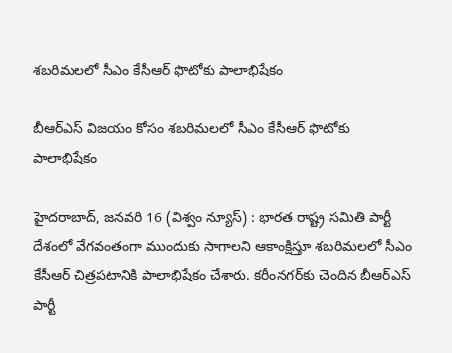శబరిమలలో సీఎం కేసీఆర్‌ ఫొటోకు పాలాభిషేకం

బీఆర్ఎస్ విజయం కోసం శబరిమలలో సీఎం కేసీఆర్‌ ఫొటోకు పాలాభిషేకం

హైదరాబాద్, జనవరి 16 (విశ్వం న్యూస్) : భారత రాష్ట్ర సమితి పార్టీ దేశంలో వేగవంతంగా ముందుకు సాగాలని ఆకాంక్షిస్తూ శబరిమలలో సీఎం కేసీఆర్‌ చిత్రపటానికి పాలాభిషేకం చేశారు. కరీంనగర్‌కు చెందిన బీఆర్ఎస్ పార్టీ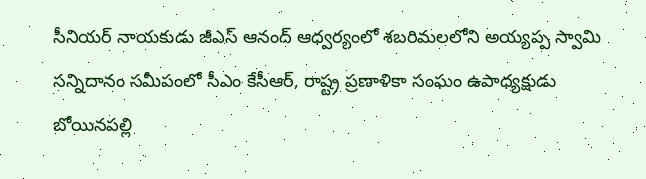సీనియర్‌ నాయకుడు జీఎస్‌ ఆనంద్‌ ఆధ్వర్యంలో శబరిమలలోని అయ్యప్ప స్వామి సన్నిదానం సమీపంలో సీఎం కేసీఆర్, రాష్ట్ర ప్రణాళికా సంఘం ఉపాధ్యక్షుడు బోయినపల్లి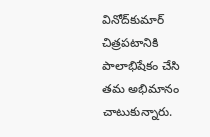వినోద్‌కుమార్ చిత్రపటానికి పాలాభిషేకం చేసి తమ అభిమానం చాటుకున్నారు.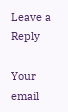Leave a Reply

Your email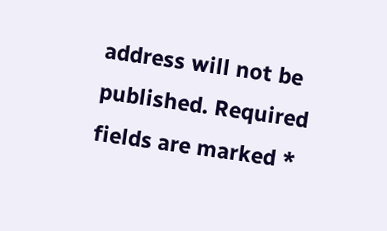address will not be published. Required fields are marked *